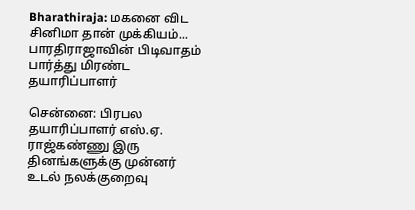Bharathiraja: மகனை விட சினிமா தான் முக்கியம்... பாரதிராஜாவின் பிடிவாதம் பார்த்து மிரண்ட தயாரிப்பாளர்

சென்னை: பிரபல தயாரிப்பாளர் எஸ்.ஏ. ராஜ்கண்ணு இரு தினங்களுக்கு முன்னர் உடல் நலக்குறைவு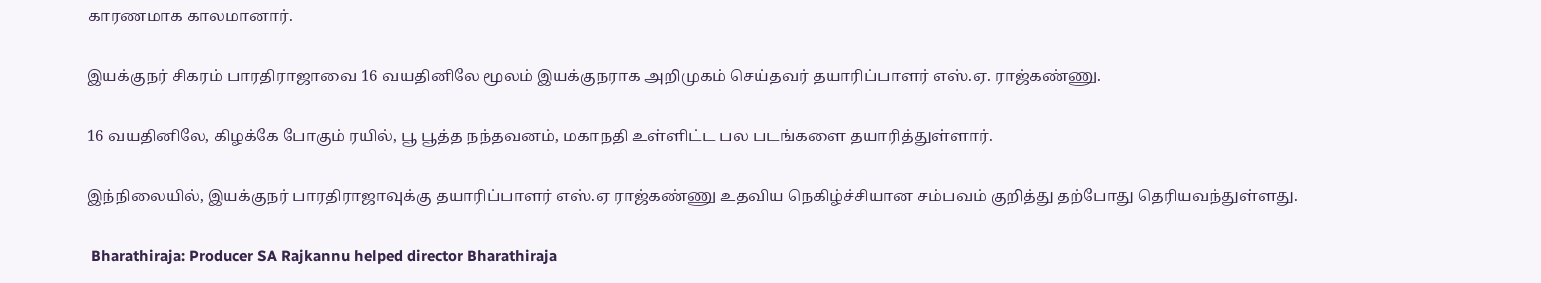காரணமாக காலமானார்.

இயக்குநர் சிகரம் பாரதிராஜாவை 16 வயதினிலே மூலம் இயக்குநராக அறிமுகம் செய்தவர் தயாரிப்பாளர் எஸ்.ஏ. ராஜ்கண்ணு.

16 வயதினிலே, கிழக்கே போகும் ரயில், பூ பூத்த நந்தவனம், மகாநதி உள்ளிட்ட பல படங்களை தயாரித்துள்ளார்.

இந்நிலையில், இயக்குநர் பாரதிராஜாவுக்கு தயாரிப்பாளர் எஸ்.ஏ ராஜ்கண்ணு உதவிய நெகிழ்ச்சியான சம்பவம் குறித்து தற்போது தெரியவந்துள்ளது.

 Bharathiraja: Producer SA Rajkannu helped director Bharathiraja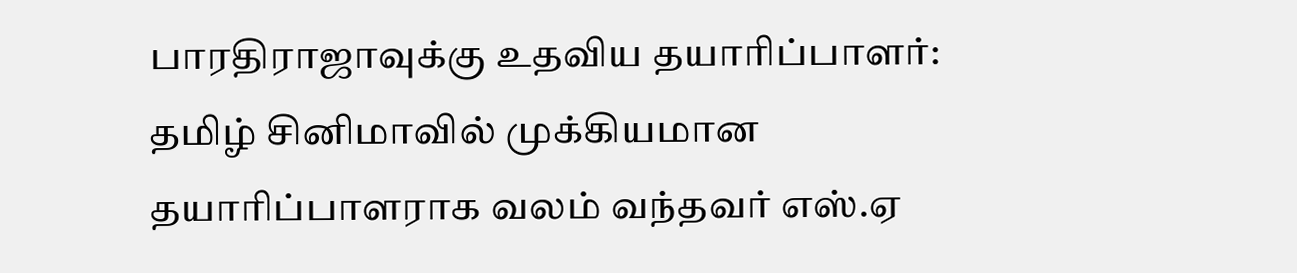பாரதிராஜாவுக்கு உதவிய தயாரிப்பாளர்: தமிழ் சினிமாவில் முக்கியமான தயாரிப்பாளராக வலம் வந்தவர் எஸ்.ஏ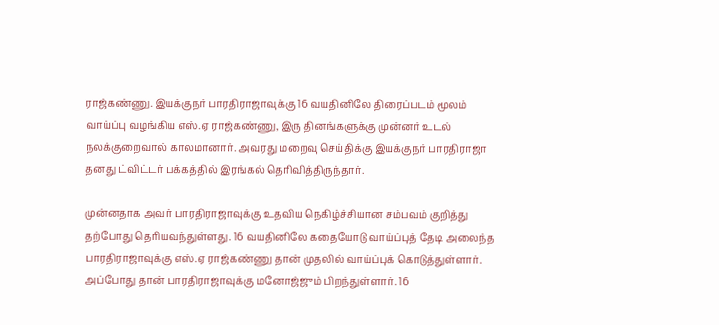ராஜ்கண்ணு. இயக்குநர் பாரதிராஜாவுக்கு 16 வயதினிலே திரைப்படம் மூலம் வாய்ப்பு வழங்கிய எஸ்.ஏ ராஜ்கண்ணு, இரு தினங்களுக்கு முன்னர் உடல் நலக்குறைவால் காலமானார். அவரது மறைவு செய்திக்கு இயக்குநர் பாரதிராஜா தனது ட்விட்டர் பக்கத்தில் இரங்கல் தெரிவித்திருந்தார்.

முன்னதாக அவர் பாரதிராஜாவுக்கு உதவிய நெகிழ்ச்சியான சம்பவம் குறித்து தற்போது தெரியவந்துள்ளது. 16 வயதினிலே கதையோடு வாய்ப்புத் தேடி அலைந்த பாரதிராஜாவுக்கு எஸ்.ஏ ராஜ்கண்ணு தான் முதலில் வாய்ப்புக் கொடுத்துள்ளார். அப்போது தான் பாரதிராஜாவுக்கு மனோஜ்ஜும் பிறந்துள்ளார். 16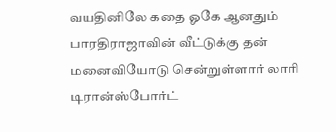வயதினிலே கதை ஓகே ஆனதும் பாரதிராஜாவின் வீட்டுக்கு தன் மனைவியோடு சென்றுள்ளார் லாரி டிரான்ஸ்போர்ட்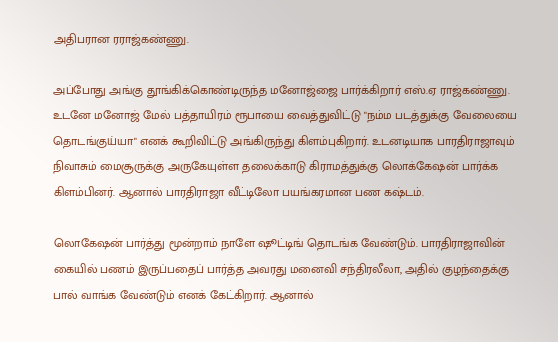அதிபரான ரராஜ்கண்ணு.

அப்போது அங்கு தூங்கிக்கொண்டிருந்த மனோஜ்ஜை பார்க்கிறார் எஸ்.ஏ ராஜ்கண்ணு. உடனே மனோஜ் மேல் பத்தாயிரம் ரூபாயை வைத்துவிட்டு "நம்ம படத்துக்கு வேலையை தொடங்குய்யா" எனக் கூறிவிட்டு அங்கிருந்து கிளம்புகிறார். உடனடியாக பாரதிராஜாவும் நிவாசும் மைசூருக்கு அருகேயுள்ள தலைக்காடு கிராமத்துக்கு லொக்கேஷன் பார்க்க கிளம்பினர். ஆனால் பாரதிராஜா வீட்டிலோ பயங்கரமான பண கஷ்டம்.

லொகேஷன் பார்த்து மூன்றாம் நாளே ஷூட்டிங் தொடங்க வேண்டும். பாரதிராஜாவின் கையில் பணம் இருப்பதைப் பார்த்த அவரது மனைவி சந்திரலீலா, அதில் குழந்தைக்கு பால் வாங்க வேண்டும் எனக் கேட்கிறார். ஆனால்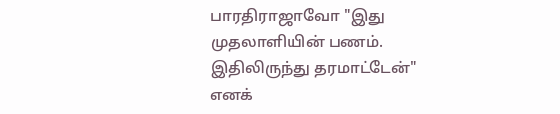பாரதிராஜாவோ "இது முதலாளியின் பணம். இதிலிருந்து தரமாட்டேன்" எனக்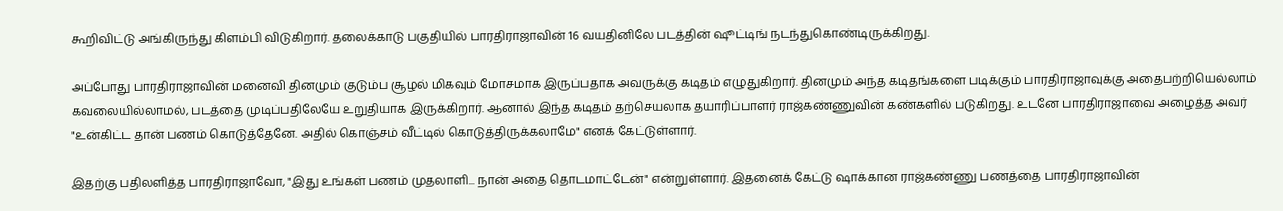கூறிவிட்டு அங்கிருந்து கிளம்பி விடுகிறார். தலைக்காடு பகுதியில் பாரதிராஜாவின் 16 வயதினிலே படத்தின் ஷூட்டிங் நடந்துகொண்டிருக்கிறது.

அப்போது பாரதிராஜாவின் மனைவி தினமும் குடும்ப சூழல் மிகவும் மோசமாக இருப்பதாக அவருக்கு கடிதம் எழுதுகிறார். தினமும் அந்த கடிதங்களை படிக்கும் பாரதிராஜாவுக்கு அதைபற்றியெல்லாம் கவலையில்லாமல், படத்தை முடிப்பதிலேயே உறுதியாக இருக்கிறார். ஆனால் இந்த கடிதம் தற்செயலாக தயாரிப்பாளர் ராஜ்கண்ணுவின் கண்களில் படுகிறது. உடனே பாரதிராஜாவை அழைத்த அவர் "உன்கிட்ட தான் பணம் கொடுத்தேனே. அதில் கொஞ்சம் வீட்டில் கொடுத்திருக்கலாமே" எனக் கேட்டுள்ளார்.

இதற்கு பதிலளித்த பாரதிராஜாவோ, "இது உங்கள் பணம் முதலாளி... நான் அதை தொடமாட்டேன்" என்றுள்ளார். இதனைக் கேட்டு ஷாக்கான ராஜ்கண்ணு பணத்தை பாரதிராஜாவின்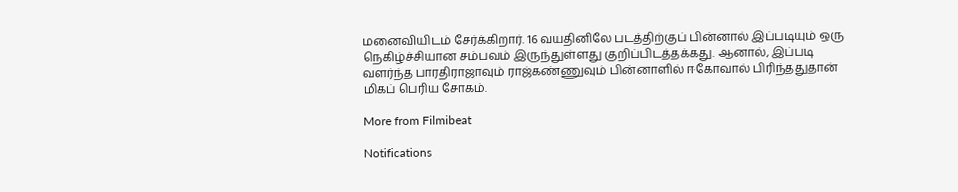மனைவியிடம் சேர்க்கிறார். 16 வயதினிலே படத்திற்குப் பின்னால் இப்படியும் ஒரு நெகிழ்ச்சியான சம்பவம் இருந்துள்ளது குறிப்பிடத்தக்கது. ஆனால், இப்படி வளர்ந்த பாரதிராஜாவும் ராஜ்கண்ணுவும் பின்னாளில் ஈகோவால் பிரிந்ததுதான் மிகப் பெரிய சோகம்.

More from Filmibeat

Notifications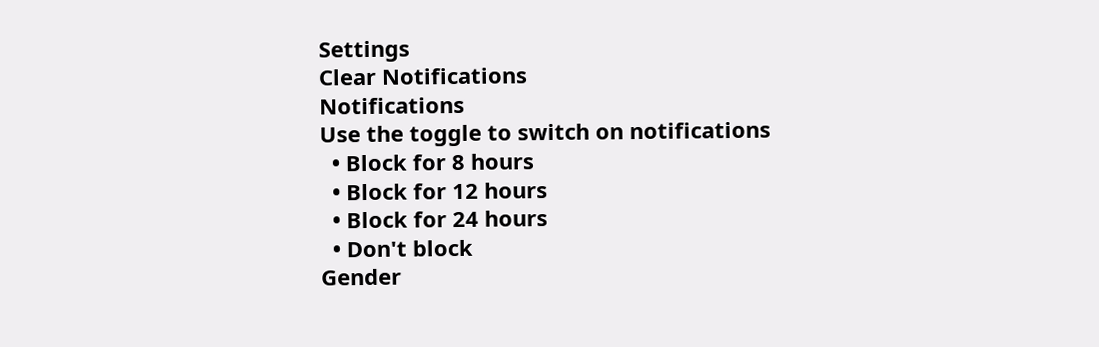Settings
Clear Notifications
Notifications
Use the toggle to switch on notifications
  • Block for 8 hours
  • Block for 12 hours
  • Block for 24 hours
  • Don't block
Gender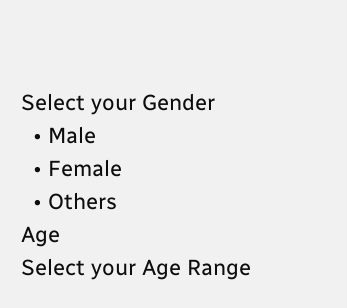Select your Gender
  • Male
  • Female
  • Others
Age
Select your Age Range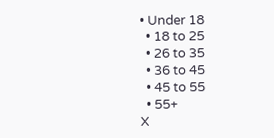• Under 18
  • 18 to 25
  • 26 to 35
  • 36 to 45
  • 45 to 55
  • 55+
X